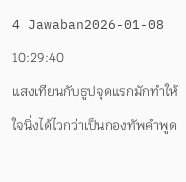4 Jawaban2026-01-08 10:29:40
แสงเทียนกับธูปจุดแรกมักทำให้ใจนิ่งได้ไวกว่าเป็นกองทัพคำพูด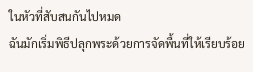ในหัวที่สับสนกันไปหมด
ฉันมักเริ่มพิธีปลุกพระด้วยการจัดพื้นที่ให้เรียบร้อย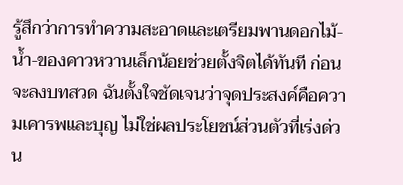รู้สึกว่าการทำความสะอาดและเตรียมพานดอกไม้-น้ำ-ของคาวหวานเล็กน้อยช่วยตั้งจิตได้ทันที ก่อนจะลงบทสวด ฉันตั้งใจชัดเจนว่าจุดประสงค์คือความเคารพและบุญ ไม่ใช่ผลประโยชน์ส่วนตัวที่เร่งด่วน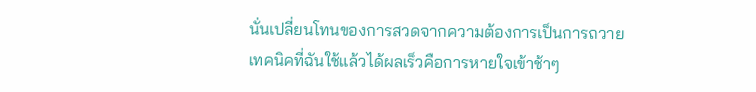นั่นเปลี่ยนโทนของการสวดจากความต้องการเป็นการถวาย
เทคนิคที่ฉันใช้แล้วได้ผลเร็วคือการหายใจเข้าช้าๆ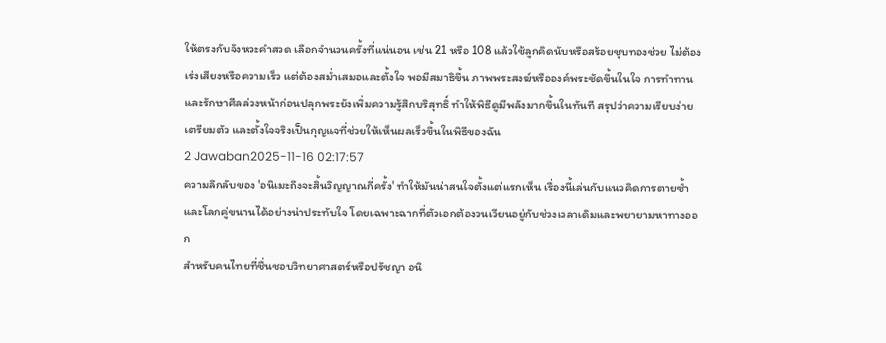ให้ตรงกับจังหวะคำสวด เลือกจำนวนครั้งที่แน่นอน เช่น 21 หรือ 108 แล้วใช้ลูกคิดนับหรือสร้อยชุบทองช่วย ไม่ต้องเร่งเสียงหรือความเร็ว แต่ต้องสม่ำเสมอและตั้งใจ พอมีสมาธิขึ้น ภาพพระสงฆ์หรือองค์พระชัดขึ้นในใจ การทำทานและรักษาศีลล่วงหน้าก่อนปลุกพระยังเพิ่มความรู้สึกบริสุทธิ์ ทำให้พิธีดูมีพลังมากขึ้นในทันที สรุปว่าความเรียบง่าย เตรียมตัว และตั้งใจจริงเป็นกุญแจที่ช่วยให้เห็นผลเร็วขึ้นในพิธีของฉัน
2 Jawaban2025-11-16 02:17:57
ความลึกลับของ 'อนิเมะถึงจะสิ้นวิญญาณกี่ครั้ง' ทำให้มันน่าสนใจตั้งแต่แรกเห็น เรื่องนี้เล่นกับแนวคิดการตายซ้ำและโลกคู่ขนานได้อย่างน่าประทับใจ โดยเฉพาะฉากที่ตัวเอกต้องวนเวียนอยู่กับช่วงเวลาเดิมและพยายามหาทางออก
สำหรับคนไทยที่ชื่นชอบวิทยาศาสตร์หรือปรัชญา อนิ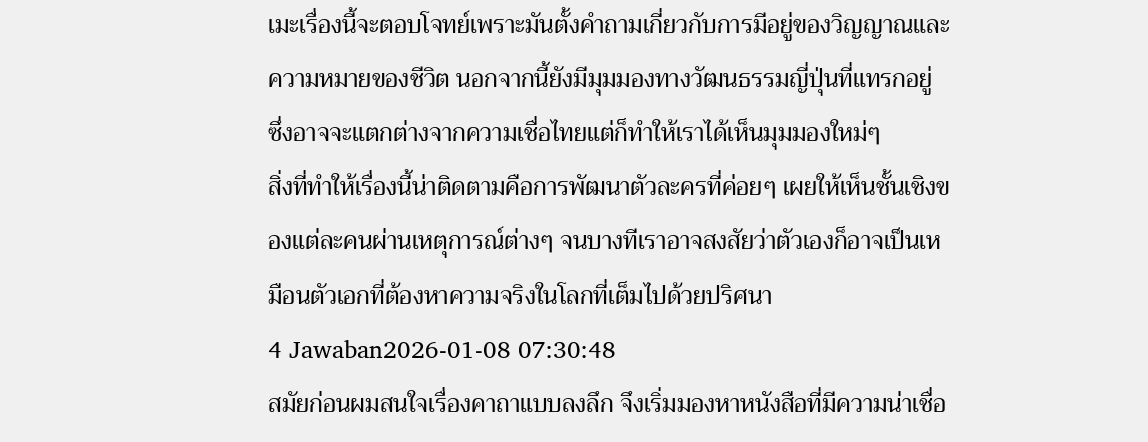เมะเรื่องนี้จะตอบโจทย์เพราะมันตั้งคำถามเกี่ยวกับการมีอยู่ของวิญญาณและความหมายของชีวิต นอกจากนี้ยังมีมุมมองทางวัฒนธรรมญี่ปุ่นที่แทรกอยู่ ซึ่งอาจจะแตกต่างจากความเชื่อไทยแต่ก็ทำให้เราได้เห็นมุมมองใหม่ๆ
สิ่งที่ทำให้เรื่องนี้น่าติดตามคือการพัฒนาตัวละครที่ค่อยๆ เผยให้เห็นชั้นเชิงของแต่ละคนผ่านเหตุการณ์ต่างๆ จนบางทีเราอาจสงสัยว่าตัวเองก็อาจเป็นเหมือนตัวเอกที่ต้องหาความจริงในโลกที่เต็มไปด้วยปริศนา
4 Jawaban2026-01-08 07:30:48
สมัยก่อนผมสนใจเรื่องคาถาแบบลงลึก จึงเริ่มมองหาหนังสือที่มีความน่าเชื่อ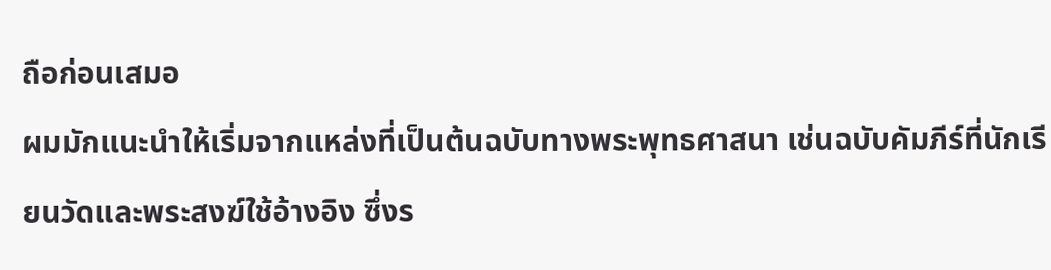ถือก่อนเสมอ
ผมมักแนะนำให้เริ่มจากแหล่งที่เป็นต้นฉบับทางพระพุทธศาสนา เช่นฉบับคัมภีร์ที่นักเรียนวัดและพระสงฆ์ใช้อ้างอิง ซึ่งร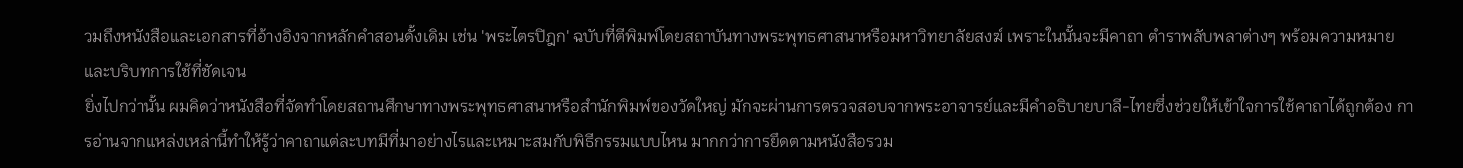วมถึงหนังสือและเอกสารที่อ้างอิงจากหลักคำสอนดั้งเดิม เช่น 'พระไตรปิฎก' ฉบับที่ตีพิมพ์โดยสถาบันทางพระพุทธศาสนาหรือมหาวิทยาลัยสงฆ์ เพราะในนั้นจะมีคาถา ตำราพลับพลาต่างๆ พร้อมความหมายและบริบทการใช้ที่ชัดเจน
ยิ่งไปกว่านั้น ผมคิดว่าหนังสือที่จัดทำโดยสถานศึกษาทางพระพุทธศาสนาหรือสำนักพิมพ์ของวัดใหญ่ มักจะผ่านการตรวจสอบจากพระอาจารย์และมีคำอธิบายบาลี-ไทยซึ่งช่วยให้เข้าใจการใช้คาถาได้ถูกต้อง การอ่านจากแหล่งเหล่านี้ทำให้รู้ว่าคาถาแต่ละบทมีที่มาอย่างไรและเหมาะสมกับพิธีกรรมแบบไหน มากกว่าการยึดตามหนังสือรวม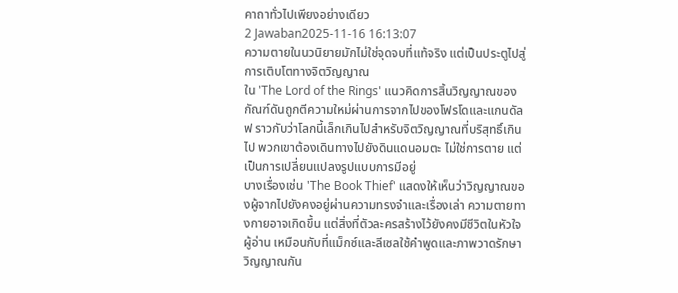คาถาทั่วไปเพียงอย่างเดียว
2 Jawaban2025-11-16 16:13:07
ความตายในนวนิยายมักไม่ใช่จุดจบที่แท้จริง แต่เป็นประตูไปสู่การเติบโตทางจิตวิญญาณ
ใน 'The Lord of the Rings' แนวคิดการสิ้นวิญญาณของกัณฑ์ดันถูกตีความใหม่ผ่านการจากไปของโฟรโดและแกนดัลฟ ราวกับว่าโลกนี้เล็กเกินไปสำหรับจิตวิญญาณที่บริสุทธิ์เกินไป พวกเขาต้องเดินทางไปยังดินแดนอมตะ ไม่ใช่การตาย แต่เป็นการเปลี่ยนแปลงรูปแบบการมีอยู่
บางเรื่องเช่น 'The Book Thief' แสดงให้เห็นว่าวิญญาณของผู้จากไปยังคงอยู่ผ่านความทรงจำและเรื่องเล่า ความตายทางกายอาจเกิดขึ้น แต่สิ่งที่ตัวละครสร้างไว้ยังคงมีชีวิตในหัวใจผู้อ่าน เหมือนกับที่แม็กซ์และลีเซลใช้คำพูดและภาพวาดรักษาวิญญาณกัน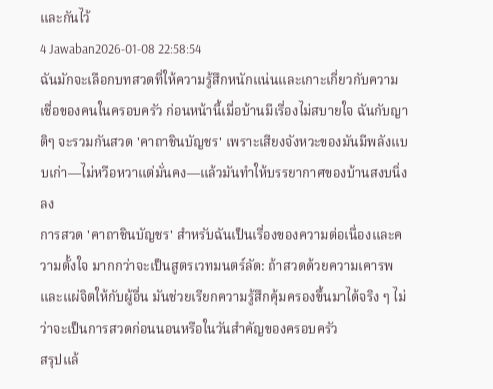และกันไว้
4 Jawaban2026-01-08 22:58:54
ฉันมักจะเลือกบทสวดที่ให้ความรู้สึกหนักแน่นและเกาะเกี่ยวกับความเชื่อของคนในครอบครัว ก่อนหน้านี้เมื่อบ้านมีเรื่องไม่สบายใจ ฉันกับญาติๆ จะรวมกันสวด 'คาถาชินบัญชร' เพราะเสียงจังหวะของมันมีพลังแบบเก่า—ไม่หวือหวาแต่มั่นคง—แล้วมันทำให้บรรยากาศของบ้านสงบนิ่งลง
การสวด 'คาถาชินบัญชร' สำหรับฉันเป็นเรื่องของความต่อเนื่องและความตั้งใจ มากกว่าจะเป็นสูตรเวทมนตร์ลัด: ถ้าสวดด้วยความเคารพและแผ่จิตให้กับผู้อื่น มันช่วยเรียกความรู้สึกคุ้มครองขึ้นมาได้จริง ๆ ไม่ว่าจะเป็นการสวดก่อนนอนหรือในวันสำคัญของครอบครัว
สรุปแล้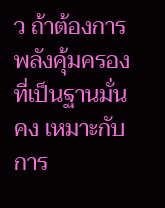ว ถ้าต้องการพลังคุ้มครองที่เป็นฐานมั่นคง เหมาะกับการ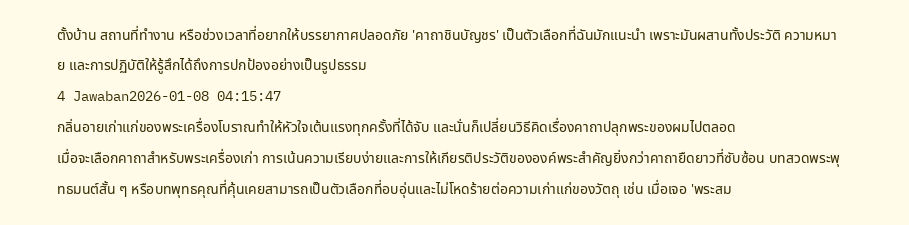ตั้งบ้าน สถานที่ทำงาน หรือช่วงเวลาที่อยากให้บรรยากาศปลอดภัย 'คาถาชินบัญชร' เป็นตัวเลือกที่ฉันมักแนะนำ เพราะมันผสานทั้งประวัติ ความหมาย และการปฏิบัติให้รู้สึกได้ถึงการปกป้องอย่างเป็นรูปธรรม
4 Jawaban2026-01-08 04:15:47
กลิ่นอายเก่าแก่ของพระเครื่องโบราณทำให้หัวใจเต้นแรงทุกครั้งที่ได้จับ และนั่นก็เปลี่ยนวิธีคิดเรื่องคาถาปลุกพระของผมไปตลอด
เมื่อจะเลือกคาถาสำหรับพระเครื่องเก่า การเน้นความเรียบง่ายและการให้เกียรติประวัติขององค์พระสำคัญยิ่งกว่าคาถายืดยาวที่ซับซ้อน บทสวดพระพุทธมนต์สั้น ๆ หรือบทพุทธคุณที่คุ้นเคยสามารถเป็นตัวเลือกที่อบอุ่นและไม่โหดร้ายต่อความเก่าแก่ของวัตถุ เช่น เมื่อเจอ 'พระสม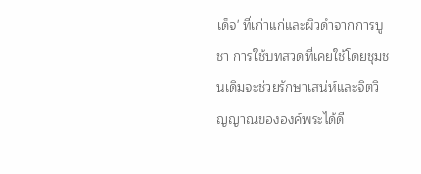เด็จ' ที่เก่าแก่และผิวดำจากการบูชา การใช้บทสวดที่เคยใช้โดยชุมชนเดิมจะช่วยรักษาเสน่ห์และจิตวิญญาณขององค์พระได้ดี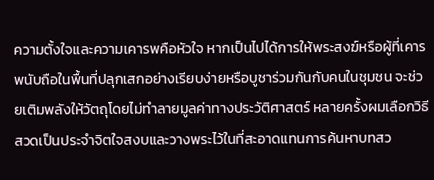ความตั้งใจและความเคารพคือหัวใจ หากเป็นไปได้การให้พระสงฆ์หรือผู้ที่เคารพนับถือในพื้นที่ปลุกเสกอย่างเรียบง่ายหรือบูชาร่วมกันกับคนในชุมชน จะช่วยเติมพลังให้วัตถุโดยไม่ทำลายมูลค่าทางประวัติศาสตร์ หลายครั้งผมเลือกวิธีสวดเป็นประจำจิตใจสงบและวางพระไว้ในที่สะอาดแทนการค้นหาบทสว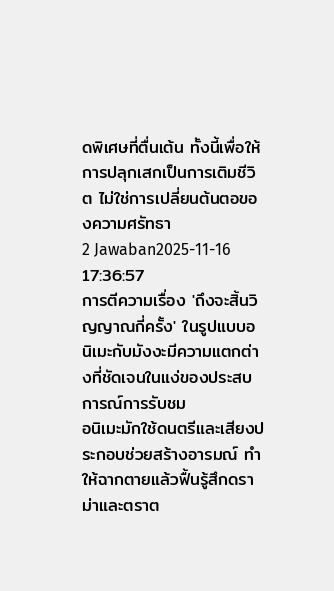ดพิเศษที่ตื่นเต้น ทั้งนี้เพื่อให้การปลุกเสกเป็นการเติมชีวิต ไม่ใช่การเปลี่ยนต้นตอของความศรัทธา
2 Jawaban2025-11-16 17:36:57
การตีความเรื่อง 'ถึงจะสิ้นวิญญาณกี่ครั้ง' ในรูปแบบอนิเมะกับมังงะมีความแตกต่างที่ชัดเจนในแง่ของประสบการณ์การรับชม
อนิเมะมักใช้ดนตรีและเสียงประกอบช่วยสร้างอารมณ์ ทำให้ฉากตายแล้วฟื้นรู้สึกดราม่าและตราต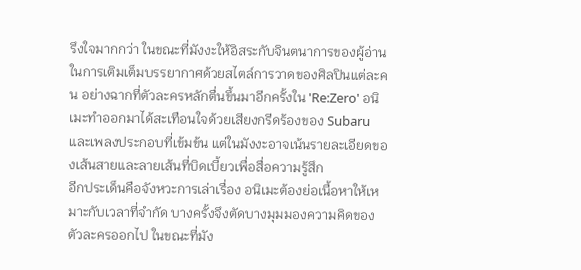รึงใจมากกว่า ในขณะที่มังงะให้อิสระกับจินตนาการของผู้อ่านในการเติมเต็มบรรยากาศด้วยสไตล์การวาดของศิลปินแต่ละคน อย่างฉากที่ตัวละครหลักตื่นขึ้นมาอีกครั้งใน 'Re:Zero' อนิเมะทำออกมาได้สะเทือนใจด้วยเสียงกรีดร้องของ Subaru และเพลงประกอบที่เข้มข้น แต่ในมังงะอาจเน้นรายละเอียดของเส้นสายและลายเส้นที่บิดเบี้ยวเพื่อสื่อความรู้สึก
อีกประเด็นคือจังหวะการเล่าเรื่อง อนิเมะต้องย่อเนื้อหาให้เหมาะกับเวลาที่จำกัด บางครั้งจึงตัดบางมุมมองความคิดของตัวละครออกไป ในขณะที่มัง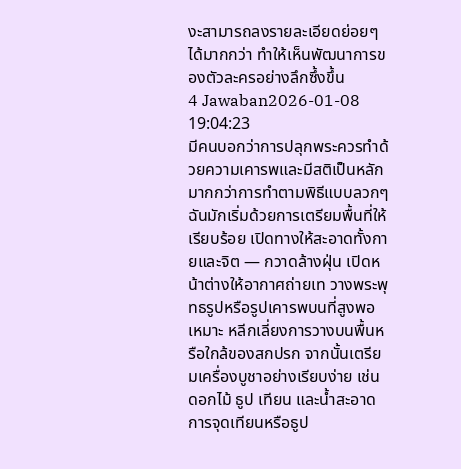งะสามารถลงรายละเอียดย่อยๆ ได้มากกว่า ทำให้เห็นพัฒนาการของตัวละครอย่างลึกซึ้งขึ้น
4 Jawaban2026-01-08 19:04:23
มีคนบอกว่าการปลุกพระควรทำด้วยความเคารพและมีสติเป็นหลัก มากกว่าการทำตามพิธีแบบลวกๆ
ฉันมักเริ่มด้วยการเตรียมพื้นที่ให้เรียบร้อย เปิดทางให้สะอาดทั้งกายและจิต — กวาดล้างฝุ่น เปิดหน้าต่างให้อากาศถ่ายเท วางพระพุทธรูปหรือรูปเคารพบนที่สูงพอเหมาะ หลีกเลี่ยงการวางบนพื้นหรือใกล้ของสกปรก จากนั้นเตรียมเครื่องบูชาอย่างเรียบง่าย เช่น ดอกไม้ ธูป เทียน และน้ำสะอาด การจุดเทียนหรือธูป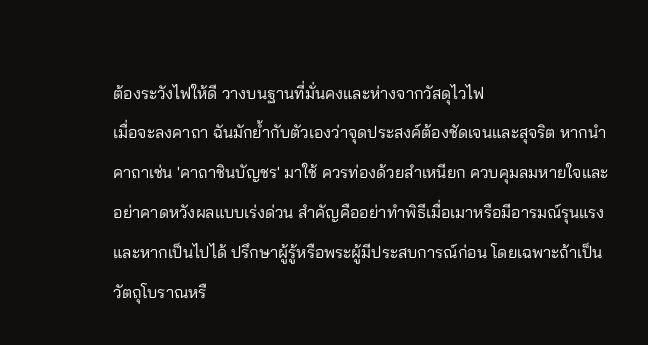ต้องระวังไฟให้ดี วางบนฐานที่มั่นคงและห่างจากวัสดุไวไฟ
เมื่อจะลงคาถา ฉันมักย้ำกับตัวเองว่าจุดประสงค์ต้องชัดเจนและสุจริต หากนำคาถาเช่น 'คาถาชินบัญชร' มาใช้ ควรท่องด้วยสำเหนียก ควบคุมลมหายใจและอย่าคาดหวังผลแบบเร่งด่วน สำคัญคืออย่าทำพิธีเมื่อเมาหรือมีอารมณ์รุนแรง และหากเป็นไปได้ ปรึกษาผู้รู้หรือพระผู้มีประสบการณ์ก่อน โดยเฉพาะถ้าเป็นวัตถุโบราณหรื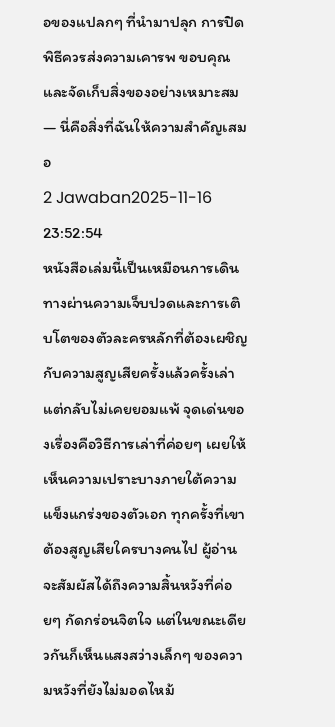อของแปลกๆ ที่นำมาปลุก การปิดพิธีควรส่งความเคารพ ขอบคุณ และจัดเก็บสิ่งของอย่างเหมาะสม — นี่คือสิ่งที่ฉันให้ความสำคัญเสมอ
2 Jawaban2025-11-16 23:52:54
หนังสือเล่มนี้เป็นเหมือนการเดินทางผ่านความเจ็บปวดและการเติบโตของตัวละครหลักที่ต้องเผชิญกับความสูญเสียครั้งแล้วครั้งเล่า แต่กลับไม่เคยยอมแพ้ จุดเด่นของเรื่องคือวิธีการเล่าที่ค่อยๆ เผยให้เห็นความเปราะบางภายใต้ความแข็งแกร่งของตัวเอก ทุกครั้งที่เขาต้องสูญเสียใครบางคนไป ผู้อ่านจะสัมผัสได้ถึงความสิ้นหวังที่ค่อยๆ กัดกร่อนจิตใจ แต่ในขณะเดียวกันก็เห็นแสงสว่างเล็กๆ ของความหวังที่ยังไม่มอดไหม้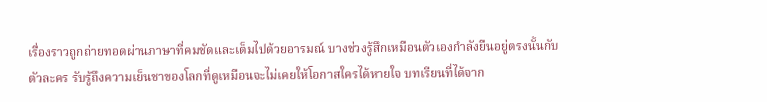เรื่องราวถูกถ่ายทอดผ่านภาษาที่คมชัดและเต็มไปด้วยอารมณ์ บางช่วงรู้สึกเหมือนตัวเองกำลังยืนอยู่ตรงนั้นกับตัวละคร รับรู้ถึงความเย็นชาของโลกที่ดูเหมือนจะไม่เคยให้โอกาสใครได้หายใจ บทเรียนที่ได้จาก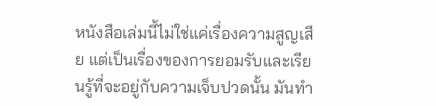หนังสือเล่มนี้ไม่ใช่แค่เรื่องความสูญเสีย แต่เป็นเรื่องของการยอมรับและเรียนรู้ที่จะอยู่กับความเจ็บปวดนั้น มันทำ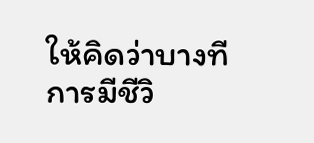ให้คิดว่าบางทีการมีชีวิ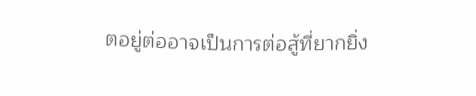ตอยู่ต่ออาจเป็นการต่อสู้ที่ยากยิ่ง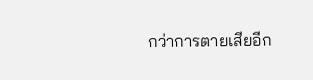กว่าการตายเสียอีก